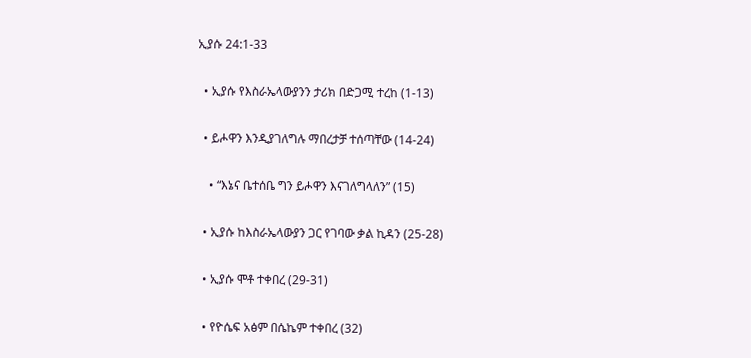ኢያሱ 24:1-33

  • ኢያሱ የእስራኤላውያንን ታሪክ በድጋሚ ተረከ (1-13)

  • ይሖዋን እንዲያገለግሉ ማበረታቻ ተሰጣቸው (14-24)

    • “እኔና ቤተሰቤ ግን ይሖዋን እናገለግላለን” (15)

  • ኢያሱ ከእስራኤላውያን ጋር የገባው ቃል ኪዳን (25-28)

  • ኢያሱ ሞቶ ተቀበረ (29-31)

  • የዮሴፍ አፅም በሴኬም ተቀበረ (32)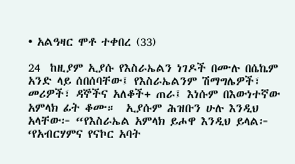• አልዓዛር ሞቶ ተቀበረ (33)

24  ከዚያም ኢያሱ የእስራኤልን ነገዶች በሙሉ በሴኬም አንድ ላይ ሰበሰባቸው፤ የእስራኤልንም ሽማግሌዎች፣ መሪዎች፣ ዳኞችና አለቆች+ ጠራ፤ እነሱም በእውነተኛው አምላክ ፊት ቆሙ።  ኢያሱም ሕዝቡን ሁሉ እንዲህ አላቸው፦ “የእስራኤል አምላክ ይሖዋ እንዲህ ይላል፦ ‘የአብርሃምና የናኮር አባት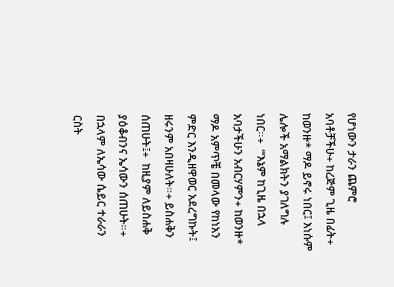የሆነውን ታራን ጨምሮ አባቶቻችሁ+ ከረጅም ጊዜ በፊት+ ከወንዙ* ማዶ ይኖሩ ነበር፤ እነሱም ሌሎች አማልክትን ያገለግሉ ነበር።+  “‘እኔም ከጊዜ በኋላ አባታችሁን አብርሃምን+ ከወንዙ* ማዶ አምጥቼ በመላው የከነአን ምድር እንዲዘዋወር አደረግኩት፤ ዘሩንም አበዛሁለት።+ ይስሐቅን ሰጠሁት፤+  ከዚያም ለይስሐቅ ያዕቆብንና ኤሳውን ሰጠሁት።+ በኋላም ለኤሳው ሴይር ተራራን ርስት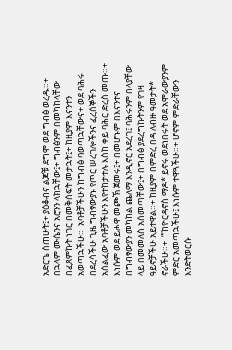አድርጌ ሰጠሁት፤+ ያዕቆብና ልጆቹ ደግሞ ወደ ግብፅ ወረዱ።+  በኋላም ሙሴንና አሮንን ላክኋቸው፤+ ግብፅንም በመካከላቸው በፈጸምኩት ነገር በመቅሰፍት መታኋት፤+ ከዚያም እናንተን አወጣኋችሁ።  አባቶቻችሁን ከግብፅ ባወጣኋቸውና+ ወደ ባሕሩ በደረሳችሁ ጊዜ ግብፃውያኑ የጦር ሠረገሎችንና ፈረሰኞችን አሰልፈው አባቶቻችሁን እየተከታተሉ እስከ ቀይ ባሕር ድረስ መጡ።+  እነሱም ወደ ይሖዋ መጮኽ ጀመሩ፤+ በመሆኑም በእናንተና በግብፃውያን መካከል ጨለማ እንዲኖር አደረገ፤ ባሕሩንም በላያቸው ላይ በመመለስ አሰመጣቸው፤+ በግብፅ ያደረግኩትንም የገዛ ዓይኖቻችሁ አይተዋል።+ ከዚያም በምድረ በዳ ለብዙ ዓመታት* ኖራችሁ።+  “‘ከዮርዳኖስ ማዶ* ይኖሩ ወደነበሩት ወደ አሞራውያንም ምድር አመጣኋችሁ፤ እነሱም ተዋጓችሁ።+ ሆኖም ምድራቸውን እንድትወርሱ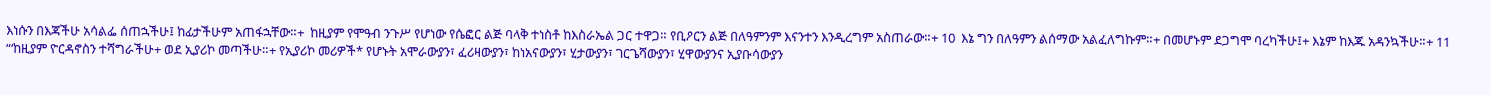እነሱን በእጃችሁ አሳልፌ ሰጠኋችሁ፤ ከፊታችሁም አጠፋኋቸው።+  ከዚያም የሞዓብ ንጉሥ የሆነው የሴፎር ልጅ ባላቅ ተነስቶ ከእስራኤል ጋር ተዋጋ። የቢዖርን ልጅ በለዓምንም እናንተን እንዲረግም አስጠራው።+ 10  እኔ ግን በለዓምን ልሰማው አልፈለግኩም።+ በመሆኑም ደጋግሞ ባረካችሁ፤+ እኔም ከእጁ አዳንኳችሁ።+ 11  “‘ከዚያም ዮርዳኖስን ተሻግራችሁ+ ወደ ኢያሪኮ መጣችሁ።+ የኢያሪኮ መሪዎች* የሆኑት አሞራውያን፣ ፈሪዛውያን፣ ከነአናውያን፣ ሂታውያን፣ ገርጌሻውያን፣ ሂዋውያንና ኢያቡሳውያን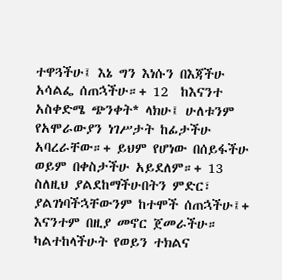ተዋጓችሁ፤ እኔ ግን እነሱን በእጃችሁ አሳልፌ ሰጠኋችሁ።+ 12  ከእናንተ አስቀድሜ ጭንቀት* ላክሁ፤ ሁለቱንም የአሞራውያን ነገሥታት ከፊታችሁ አባረራቸው።+ ይህም የሆነው በሰይፋችሁ ወይም በቀስታችሁ አይደለም።+ 13  ስለዚህ ያልደከማችሁበትን ምድር፣ ያልገነባችኋቸውንም ከተሞች ሰጠኋችሁ፤+ እናንተም በዚያ መኖር ጀመራችሁ። ካልተከላችሁት የወይን ተክልና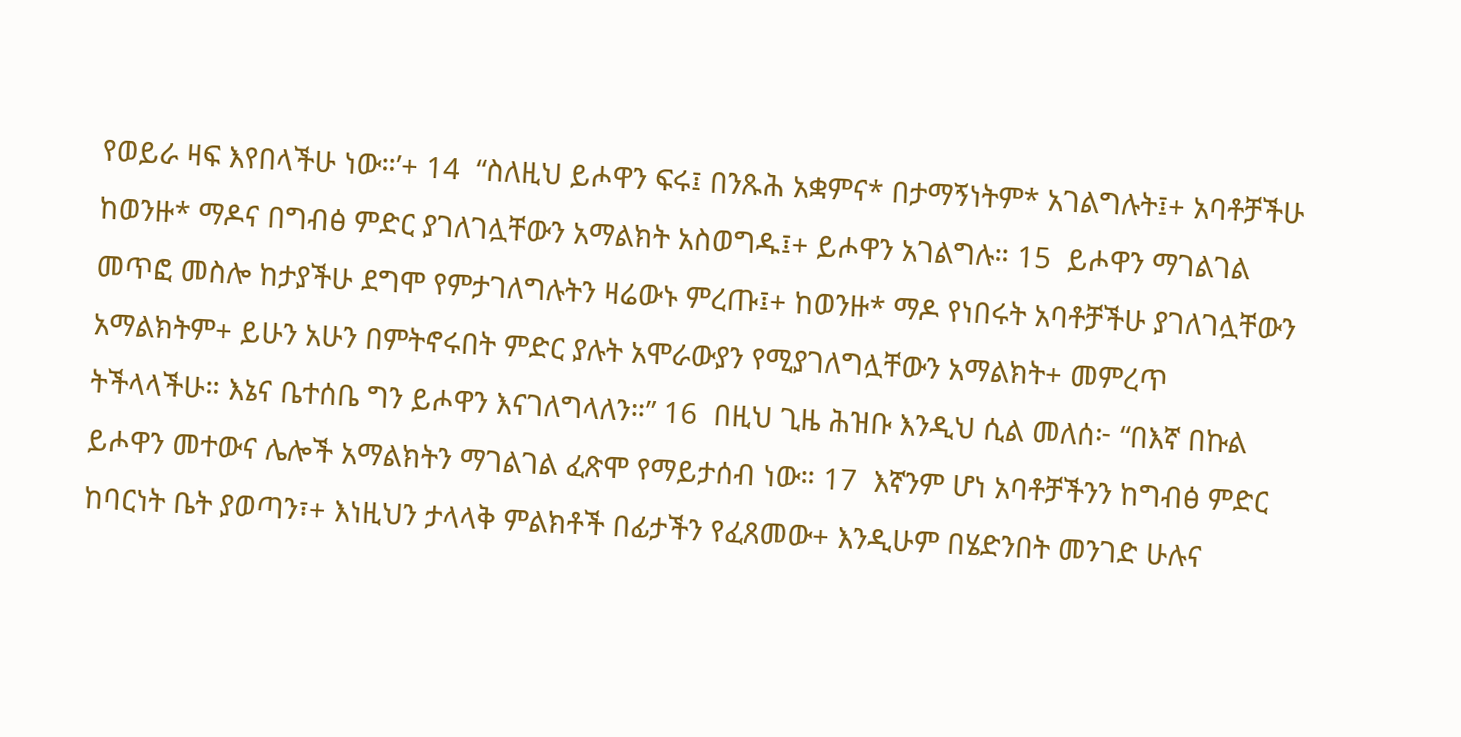የወይራ ዛፍ እየበላችሁ ነው።’+ 14  “ስለዚህ ይሖዋን ፍሩ፤ በንጹሕ አቋምና* በታማኝነትም* አገልግሉት፤+ አባቶቻችሁ ከወንዙ* ማዶና በግብፅ ምድር ያገለገሏቸውን አማልክት አስወግዱ፤+ ይሖዋን አገልግሉ። 15  ይሖዋን ማገልገል መጥፎ መስሎ ከታያችሁ ደግሞ የምታገለግሉትን ዛሬውኑ ምረጡ፤+ ከወንዙ* ማዶ የነበሩት አባቶቻችሁ ያገለገሏቸውን አማልክትም+ ይሁን አሁን በምትኖሩበት ምድር ያሉት አሞራውያን የሚያገለግሏቸውን አማልክት+ መምረጥ ትችላላችሁ። እኔና ቤተሰቤ ግን ይሖዋን እናገለግላለን።” 16  በዚህ ጊዜ ሕዝቡ እንዲህ ሲል መለሰ፦ “በእኛ በኩል ይሖዋን መተውና ሌሎች አማልክትን ማገልገል ፈጽሞ የማይታሰብ ነው። 17  እኛንም ሆነ አባቶቻችንን ከግብፅ ምድር ከባርነት ቤት ያወጣን፣+ እነዚህን ታላላቅ ምልክቶች በፊታችን የፈጸመው+ እንዲሁም በሄድንበት መንገድ ሁሉና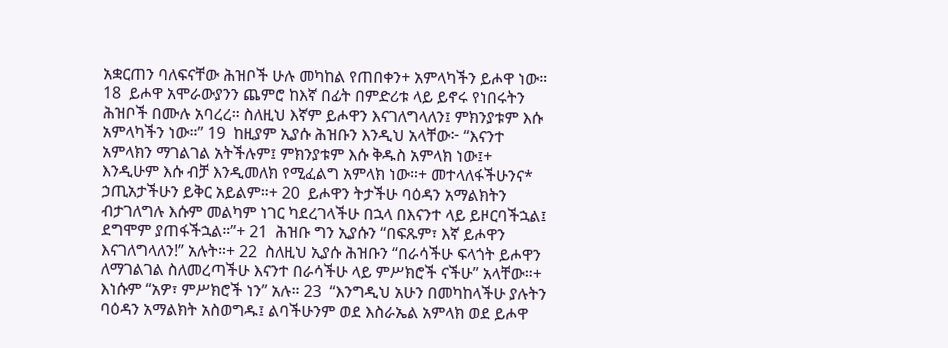አቋርጠን ባለፍናቸው ሕዝቦች ሁሉ መካከል የጠበቀን+ አምላካችን ይሖዋ ነው። 18  ይሖዋ አሞራውያንን ጨምሮ ከእኛ በፊት በምድሪቱ ላይ ይኖሩ የነበሩትን ሕዝቦች በሙሉ አባረረ። ስለዚህ እኛም ይሖዋን እናገለግላለን፤ ምክንያቱም እሱ አምላካችን ነው።” 19  ከዚያም ኢያሱ ሕዝቡን እንዲህ አላቸው፦ “እናንተ አምላክን ማገልገል አትችሉም፤ ምክንያቱም እሱ ቅዱስ አምላክ ነው፤+ እንዲሁም እሱ ብቻ እንዲመለክ የሚፈልግ አምላክ ነው።+ መተላለፋችሁንና* ኃጢአታችሁን ይቅር አይልም።+ 20  ይሖዋን ትታችሁ ባዕዳን አማልክትን ብታገለግሉ እሱም መልካም ነገር ካደረገላችሁ በኋላ በእናንተ ላይ ይዞርባችኋል፤ ደግሞም ያጠፋችኋል።”+ 21  ሕዝቡ ግን ኢያሱን “በፍጹም፣ እኛ ይሖዋን እናገለግላለን!” አሉት።+ 22  ስለዚህ ኢያሱ ሕዝቡን “በራሳችሁ ፍላጎት ይሖዋን ለማገልገል ስለመረጣችሁ እናንተ በራሳችሁ ላይ ምሥክሮች ናችሁ” አላቸው።+ እነሱም “አዎ፣ ምሥክሮች ነን” አሉ። 23  “እንግዲህ አሁን በመካከላችሁ ያሉትን ባዕዳን አማልክት አስወግዱ፤ ልባችሁንም ወደ እስራኤል አምላክ ወደ ይሖዋ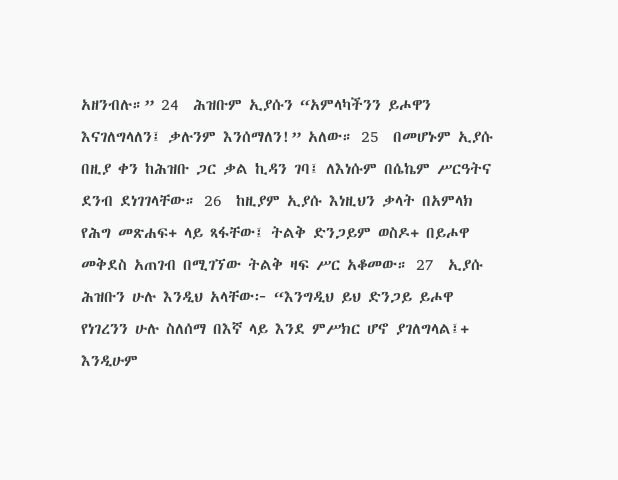አዘንብሉ።” 24  ሕዝቡም ኢያሱን “አምላካችንን ይሖዋን እናገለግላለን፤ ቃሉንም እንሰማለን!” አለው። 25  በመሆኑም ኢያሱ በዚያ ቀን ከሕዝቡ ጋር ቃል ኪዳን ገባ፤ ለእነሱም በሴኬም ሥርዓትና ደንብ ደነገገላቸው። 26  ከዚያም ኢያሱ እነዚህን ቃላት በአምላክ የሕግ መጽሐፍ+ ላይ ጻፋቸው፤ ትልቅ ድንጋይም ወስዶ+ በይሖዋ መቅደስ አጠገብ በሚገኘው ትልቅ ዛፍ ሥር አቆመው። 27  ኢያሱ ሕዝቡን ሁሉ እንዲህ አላቸው፦ “እንግዲህ ይህ ድንጋይ ይሖዋ የነገረንን ሁሉ ስለሰማ በእኛ ላይ እንደ ምሥክር ሆኖ ያገለግላል፤+ እንዲሁም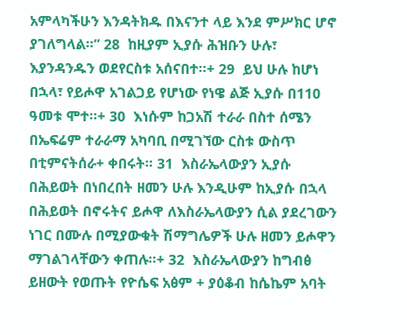አምላካችሁን እንዳትክዱ በእናንተ ላይ እንደ ምሥክር ሆኖ ያገለግላል።” 28  ከዚያም ኢያሱ ሕዝቡን ሁሉ፣ እያንዳንዱን ወደየርስቱ አሰናበተ።+ 29  ይህ ሁሉ ከሆነ በኋላ፣ የይሖዋ አገልጋይ የሆነው የነዌ ልጅ ኢያሱ በ110 ዓመቱ ሞተ።+ 30  እነሱም ከጋአሽ ተራራ በስተ ሰሜን በኤፍሬም ተራራማ አካባቢ በሚገኘው ርስቱ ውስጥ በቲምናትሰራ+ ቀበሩት። 31  እስራኤላውያን ኢያሱ በሕይወት በነበረበት ዘመን ሁሉ እንዲሁም ከኢያሱ በኋላ በሕይወት በኖሩትና ይሖዋ ለእስራኤላውያን ሲል ያደረገውን ነገር በሙሉ በሚያውቁት ሽማግሌዎች ሁሉ ዘመን ይሖዋን ማገልገላቸውን ቀጠሉ።+ 32  እስራኤላውያን ከግብፅ ይዘውት የወጡት የዮሴፍ አፅም + ያዕቆብ ከሴኬም አባት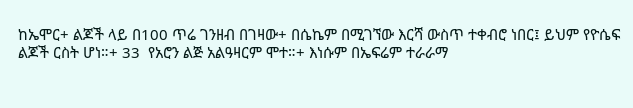ከኤሞር+ ልጆች ላይ በ100 ጥሬ ገንዘብ በገዛው+ በሴኬም በሚገኘው እርሻ ውስጥ ተቀብሮ ነበር፤ ይህም የዮሴፍ ልጆች ርስት ሆነ።+ 33  የአሮን ልጅ አልዓዛርም ሞተ።+ እነሱም በኤፍሬም ተራራማ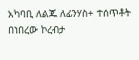አካባቢ ለልጁ ለፊንሃስ+ ተሰጥቶት በነበረው ኮረብታ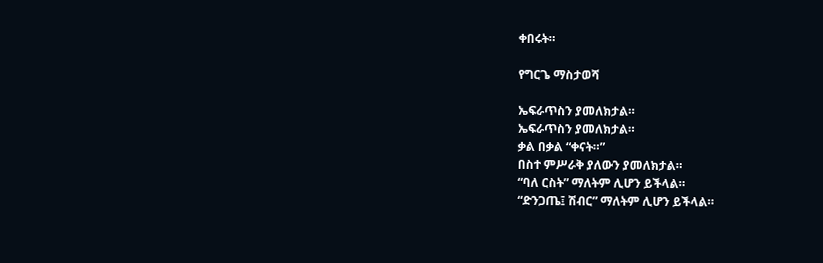ቀበሩት።

የግርጌ ማስታወሻ

ኤፍራጥስን ያመለክታል።
ኤፍራጥስን ያመለክታል።
ቃል በቃል “ቀናት።”
በስተ ምሥራቅ ያለውን ያመለክታል።
“ባለ ርስት” ማለትም ሊሆን ይችላል።
“ድንጋጤ፤ ሽብር” ማለትም ሊሆን ይችላል።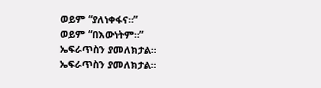ወይም “ያለነቀፋና።”
ወይም “በእውነትም።”
ኤፍራጥስን ያመለክታል።
ኤፍራጥስን ያመለክታል።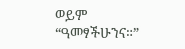ወይም “ዓመፃችሁንና።”